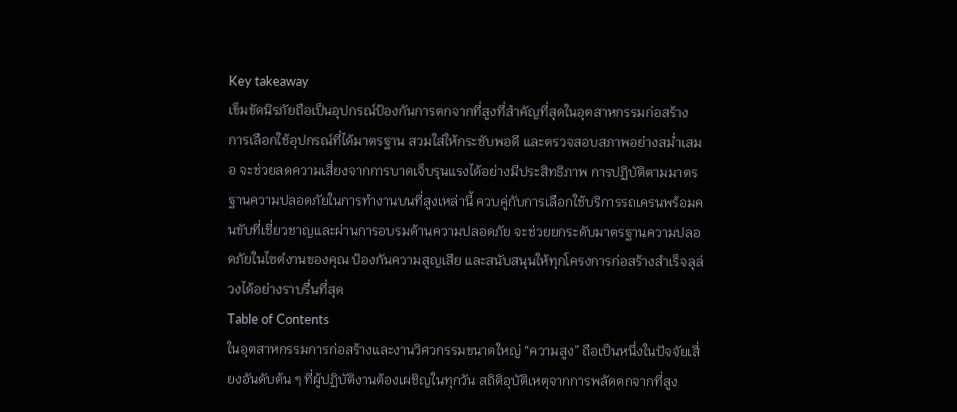Key takeaway
เข็มขัดนิรภัยถือเป็นอุปกรณ์ป้องกันการตกจากที่สูงที่สำคัญที่สุดในอุตสาหกรรมก่อสร้าง การเลือกใช้อุปกรณ์ที่ได้มาตรฐาน สวมใส่ให้กระชับพอดี และตรวจสอบสภาพอย่างสม่ำเสมอ จะช่วยลดความเสี่ยงจากการบาดเจ็บรุนแรงได้อย่างมีประสิทธิภาพ การปฏิบัติตามมาตรฐานความปลอดภัยในการทำงานบนที่สูงเหล่านี้ ควบคู่กับการเลือกใช้บริการรถเครนพร้อมคนขับที่เชี่ยวชาญและผ่านการอบรมด้านความปลอดภัย จะช่วยยกระดับมาตรฐานความปลอดภัยในไซต์งานของคุณ ป้องกันความสูญเสีย และสนับสนุนให้ทุกโครงการก่อสร้างสำเร็จลุล่วงได้อย่างราบรื่นที่สุด
Table of Contents
ในอุตสาหกรรมการก่อสร้างและงานวิศวกรรมขนาดใหญ่ “ความสูง” ถือเป็นหนึ่งในปัจจัยเสี่ยงอันดับต้น ๆ ที่ผู้ปฏิบัติงานต้องเผชิญในทุกวัน สถิติอุบัติเหตุจากการพลัดตกจากที่สูง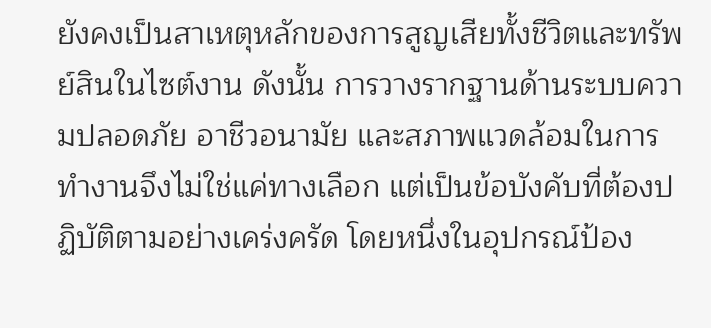ยังคงเป็นสาเหตุหลักของการสูญเสียทั้งชีวิตและทรัพย์สินในไซต์งาน ดังนั้น การวางรากฐานด้านระบบความปลอดภัย อาชีวอนามัย และสภาพแวดล้อมในการทำงานจึงไม่ใช่แค่ทางเลือก แต่เป็นข้อบังคับที่ต้องปฏิบัติตามอย่างเคร่งครัด โดยหนึ่งในอุปกรณ์ป้อง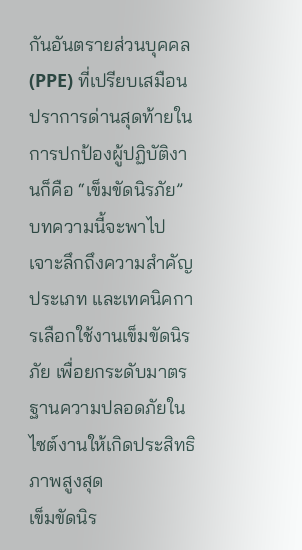กันอันตรายส่วนบุคคล (PPE) ที่เปรียบเสมือนปราการด่านสุดท้ายในการปกป้องผู้ปฏิบัติงานก็คือ “เข็มขัดนิรภัย”
บทความนี้จะพาไปเจาะลึกถึงความสำคัญ ประเภท และเทคนิคการเลือกใช้งานเข็มขัดนิรภัย เพื่อยกระดับมาตรฐานความปลอดภัยในไซต์งานให้เกิดประสิทธิภาพสูงสุด
เข็มขัดนิร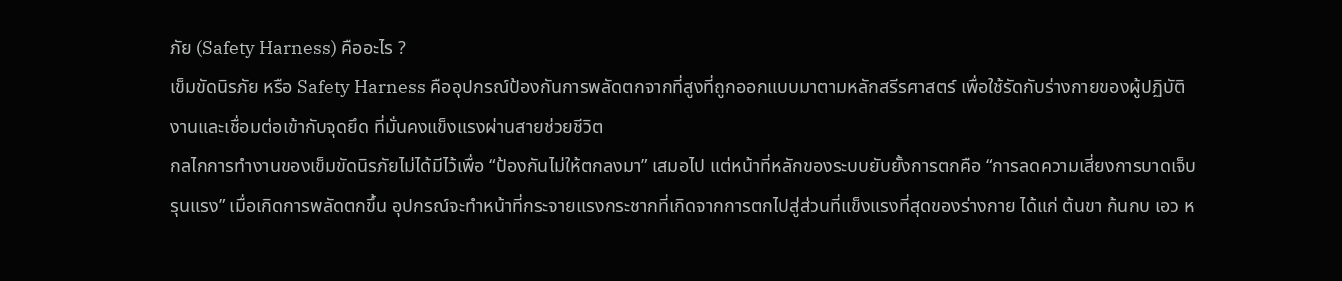ภัย (Safety Harness) คืออะไร ?
เข็มขัดนิรภัย หรือ Safety Harness คืออุปกรณ์ป้องกันการพลัดตกจากที่สูงที่ถูกออกแบบมาตามหลักสรีรศาสตร์ เพื่อใช้รัดกับร่างกายของผู้ปฏิบัติงานและเชื่อมต่อเข้ากับจุดยึด ที่มั่นคงแข็งแรงผ่านสายช่วยชีวิต
กลไกการทำงานของเข็มขัดนิรภัยไม่ได้มีไว้เพื่อ “ป้องกันไม่ให้ตกลงมา” เสมอไป แต่หน้าที่หลักของระบบยับยั้งการตกคือ “การลดความเสี่ยงการบาดเจ็บรุนแรง” เมื่อเกิดการพลัดตกขึ้น อุปกรณ์จะทำหน้าที่กระจายแรงกระชากที่เกิดจากการตกไปสู่ส่วนที่แข็งแรงที่สุดของร่างกาย ได้แก่ ต้นขา ก้นกบ เอว ห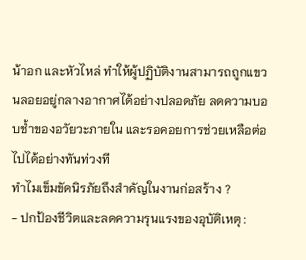น้าอก และหัวไหล่ ทำให้ผู้ปฏิบัติงานสามารถถูกแขวนลอยอยู่กลางอากาศได้อย่างปลอดภัย ลดความบอบช้ำของอวัยวะภายใน และรอคอยการช่วยเหลือต่อไปได้อย่างทันท่วงที
ทำไมเข็มขัดนิรภัยถึงสำคัญในงานก่อสร้าง ?
- ปกป้องชีวิตและลดความรุนแรงของอุบัติเหตุ :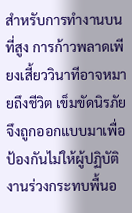สำหรับการทำงานบนที่สูง การก้าวพลาดเพียงเสี้ยววินาทีอาจหมายถึงชีวิต เข็มขัดนิรภัยจึงถูกออกแบบมาเพื่อป้องกันไม่ให้ผู้ปฏิบัติงานร่วงกระทบพื้นอ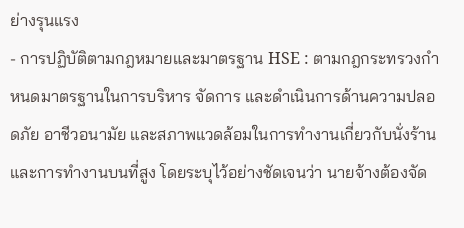ย่างรุนแรง
- การปฏิบัติตามกฎหมายและมาตรฐาน HSE : ตามกฎกระทรวงกำหนดมาตรฐานในการบริหาร จัดการ และดำเนินการด้านความปลอดภัย อาชีวอนามัย และสภาพแวดล้อมในการทำงานเกี่ยวกับนั่งร้านและการทำงานบนที่สูง โดยระบุไว้อย่างชัดเจนว่า นายจ้างต้องจัด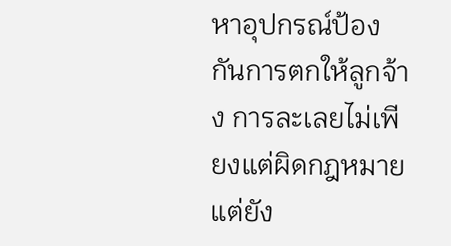หาอุปกรณ์ป้องกันการตกให้ลูกจ้าง การละเลยไม่เพียงแต่ผิดกฎหมาย แต่ยัง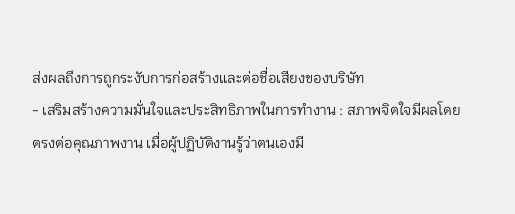ส่งผลถึงการถูกระงับการก่อสร้างและต่อชื่อเสียงของบริษัท
- เสริมสร้างความมั่นใจและประสิทธิภาพในการทำงาน : สภาพจิตใจมีผลโดยตรงต่อคุณภาพงาน เมื่อผู้ปฏิบัติงานรู้ว่าตนเองมี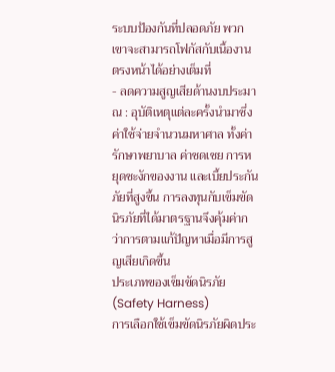ระบบป้องกันที่ปลอดภัย พวกเขาจะสามารถโฟกัสกับเนื้องานตรงหน้าได้อย่างเต็มที่
- ลดความสูญเสียด้านงบประมาณ : อุบัติเหตุแต่ละครั้งนำมาซึ่งค่าใช้จ่ายจำนวนมหาศาล ทั้งค่ารักษาพยาบาล ค่าชดเชย การหยุดชะงักของงาน และเบี้ยประกันภัยที่สูงขึ้น การลงทุนกับเข็มขัดนิรภัยที่ได้มาตรฐานจึงคุ้มค่ากว่าการตามแก้ปัญหาเมื่อมีการสูญเสียเกิดขึ้น
ประเภทของเข็มขัดนิรภัย (Safety Harness)
การเลือกใช้เข็มขัดนิรภัยผิดประ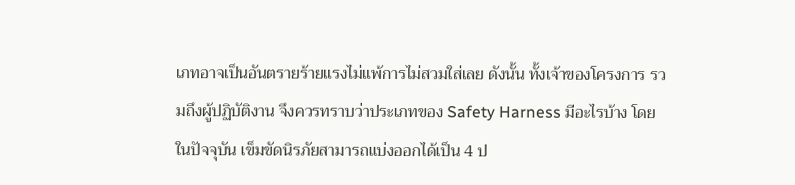เภทอาจเป็นอันตรายร้ายแรงไม่แพ้การไม่สวมใส่เลย ดังนั้น ทั้งเจ้าของโครงการ รวมถึงผู้ปฏิบัติงาน จึงควรทราบว่าประเภทของ Safety Harness มีอะไรบ้าง โดยในปัจจุบัน เข็มขัดนิรภัยสามารถแบ่งออกได้เป็น 4 ป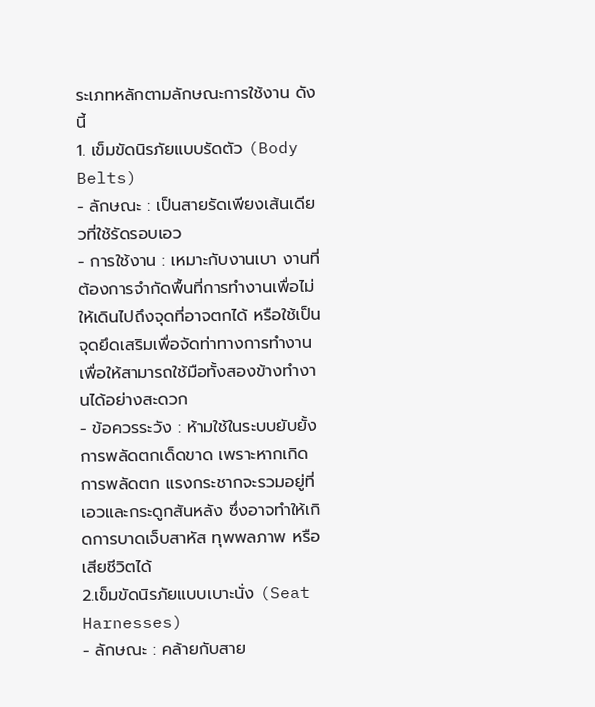ระเภทหลักตามลักษณะการใช้งาน ดังนี้
1. เข็มขัดนิรภัยแบบรัดตัว (Body Belts)
- ลักษณะ : เป็นสายรัดเพียงเส้นเดียวที่ใช้รัดรอบเอว
- การใช้งาน : เหมาะกับงานเบา งานที่ต้องการจำกัดพื้นที่การทำงานเพื่อไม่ให้เดินไปถึงจุดที่อาจตกได้ หรือใช้เป็นจุดยึดเสริมเพื่อจัดท่าทางการทำงาน เพื่อให้สามารถใช้มือทั้งสองข้างทำงานได้อย่างสะดวก
- ข้อควรระวัง : ห้ามใช้ในระบบยับยั้งการพลัดตกเด็ดขาด เพราะหากเกิดการพลัดตก แรงกระชากจะรวมอยู่ที่เอวและกระดูกสันหลัง ซึ่งอาจทำให้เกิดการบาดเจ็บสาหัส ทุพพลภาพ หรือเสียชีวิตได้
2.เข็มขัดนิรภัยแบบเบาะนั่ง (Seat Harnesses)
- ลักษณะ : คล้ายกับสาย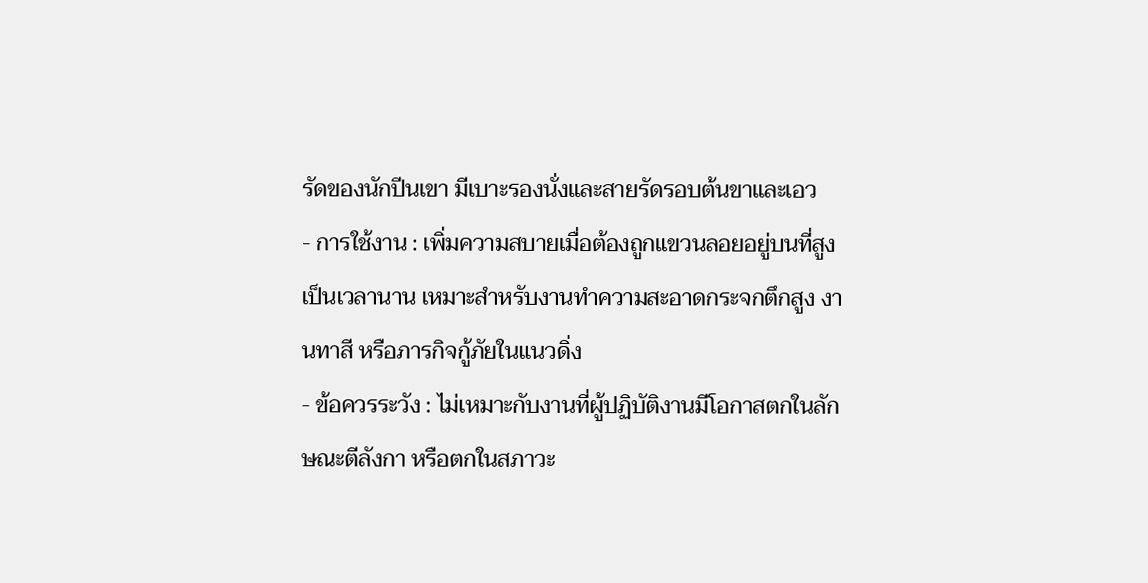รัดของนักปีนเขา มีเบาะรองนั่งและสายรัดรอบต้นขาและเอว
- การใช้งาน : เพิ่มความสบายเมื่อต้องถูกแขวนลอยอยู่บนที่สูงเป็นเวลานาน เหมาะสำหรับงานทำความสะอาดกระจกตึกสูง งานทาสี หรือภารกิจกู้ภัยในแนวดิ่ง
- ข้อควรระวัง : ไม่เหมาะกับงานที่ผู้ปฏิบัติงานมีโอกาสตกในลักษณะตีลังกา หรือตกในสภาวะ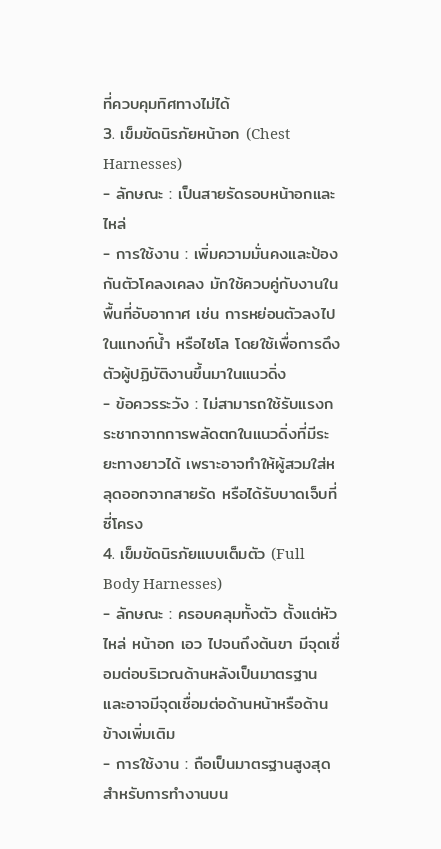ที่ควบคุมทิศทางไม่ได้
3. เข็มขัดนิรภัยหน้าอก (Chest Harnesses)
- ลักษณะ : เป็นสายรัดรอบหน้าอกและไหล่
- การใช้งาน : เพิ่มความมั่นคงและป้องกันตัวโคลงเคลง มักใช้ควบคู่กับงานในพื้นที่อับอากาศ เช่น การหย่อนตัวลงไปในแทงก์น้ำ หรือไซโล โดยใช้เพื่อการดึงตัวผู้ปฏิบัติงานขึ้นมาในแนวดิ่ง
- ข้อควรระวัง : ไม่สามารถใช้รับแรงกระชากจากการพลัดตกในแนวดิ่งที่มีระยะทางยาวได้ เพราะอาจทำให้ผู้สวมใส่หลุดออกจากสายรัด หรือได้รับบาดเจ็บที่ซี่โครง
4. เข็มขัดนิรภัยแบบเต็มตัว (Full Body Harnesses)
- ลักษณะ : ครอบคลุมทั้งตัว ตั้งแต่หัวไหล่ หน้าอก เอว ไปจนถึงต้นขา มีจุดเชื่อมต่อบริเวณด้านหลังเป็นมาตรฐาน และอาจมีจุดเชื่อมต่อด้านหน้าหรือด้านข้างเพิ่มเติม
- การใช้งาน : ถือเป็นมาตรฐานสูงสุดสำหรับการทำงานบน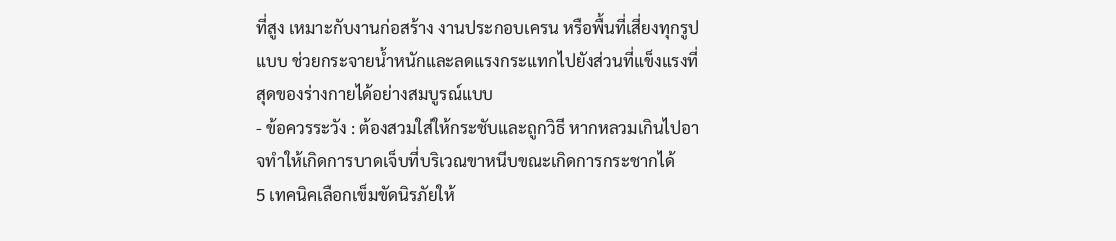ที่สูง เหมาะกับงานก่อสร้าง งานประกอบเครน หรือพื้นที่เสี่ยงทุกรูปแบบ ช่วยกระจายน้ำหนักและลดแรงกระแทกไปยังส่วนที่แข็งแรงที่สุดของร่างกายได้อย่างสมบูรณ์แบบ
- ข้อควรระวัง : ต้องสวมใส่ให้กระชับและถูกวิธี หากหลวมเกินไปอาจทำให้เกิดการบาดเจ็บที่บริเวณขาหนีบขณะเกิดการกระชากได้
5 เทคนิคเลือกเข็มขัดนิรภัยให้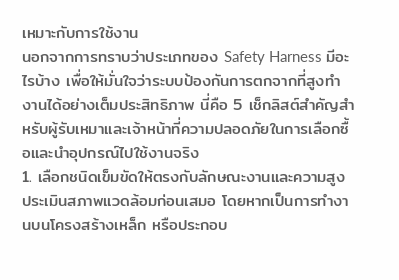เหมาะกับการใช้งาน
นอกจากการทราบว่าประเภทของ Safety Harness มีอะไรบ้าง เพื่อให้มั่นใจว่าระบบป้องกันการตกจากที่สูงทำงานได้อย่างเต็มประสิทธิภาพ นี่คือ 5 เช็กลิสต์สำคัญสำหรับผู้รับเหมาและเจ้าหน้าที่ความปลอดภัยในการเลือกซื้อและนำอุปกรณ์ไปใช้งานจริง
1. เลือกชนิดเข็มขัดให้ตรงกับลักษณะงานและความสูง
ประเมินสภาพแวดล้อมก่อนเสมอ โดยหากเป็นการทำงานบนโครงสร้างเหล็ก หรือประกอบ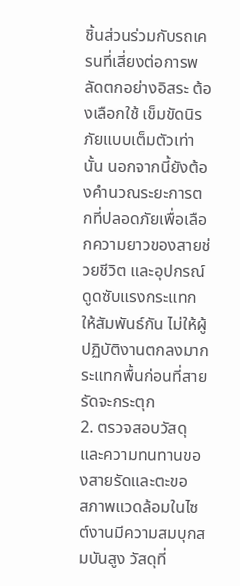ชิ้นส่วนร่วมกับรถเครนที่เสี่ยงต่อการพลัดตกอย่างอิสระ ต้องเลือกใช้ เข็มขัดนิรภัยแบบเต็มตัวเท่านั้น นอกจากนี้ยังต้องคำนวณระยะการตกที่ปลอดภัยเพื่อเลือกความยาวของสายช่วยชีวิต และอุปกรณ์ดูดซับแรงกระแทกให้สัมพันธ์กัน ไม่ให้ผู้ปฏิบัติงานตกลงมากระแทกพื้นก่อนที่สายรัดจะกระตุก
2. ตรวจสอบวัสดุและความทนทานของสายรัดและตะขอ
สภาพแวดล้อมในไซต์งานมีความสมบุกสมบันสูง วัสดุที่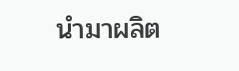นำมาผลิต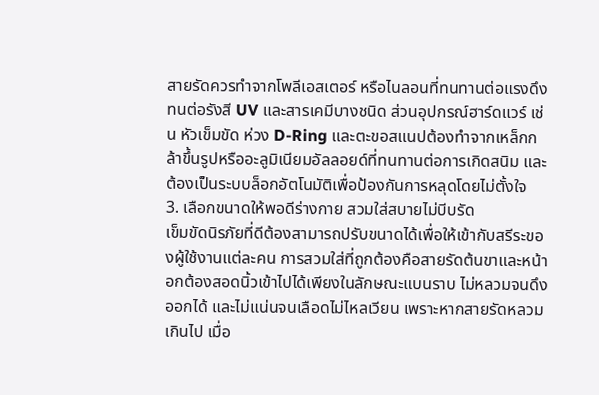สายรัดควรทำจากโพลีเอสเตอร์ หรือไนลอนที่ทนทานต่อแรงดึง ทนต่อรังสี UV และสารเคมีบางชนิด ส่วนอุปกรณ์ฮาร์ดแวร์ เช่น หัวเข็มขัด ห่วง D-Ring และตะขอสแนปต้องทำจากเหล็กกล้าขึ้นรูปหรืออะลูมิเนียมอัลลอยด์ที่ทนทานต่อการเกิดสนิม และต้องเป็นระบบล็อกอัตโนมัติเพื่อป้องกันการหลุดโดยไม่ตั้งใจ
3. เลือกขนาดให้พอดีร่างกาย สวมใส่สบายไม่บีบรัด
เข็มขัดนิรภัยที่ดีต้องสามารถปรับขนาดได้เพื่อให้เข้ากับสรีระของผู้ใช้งานแต่ละคน การสวมใส่ที่ถูกต้องคือสายรัดต้นขาและหน้าอกต้องสอดนิ้วเข้าไปได้เพียงในลักษณะแบนราบ ไม่หลวมจนดึงออกได้ และไม่แน่นจนเลือดไม่ไหลเวียน เพราะหากสายรัดหลวมเกินไป เมื่อ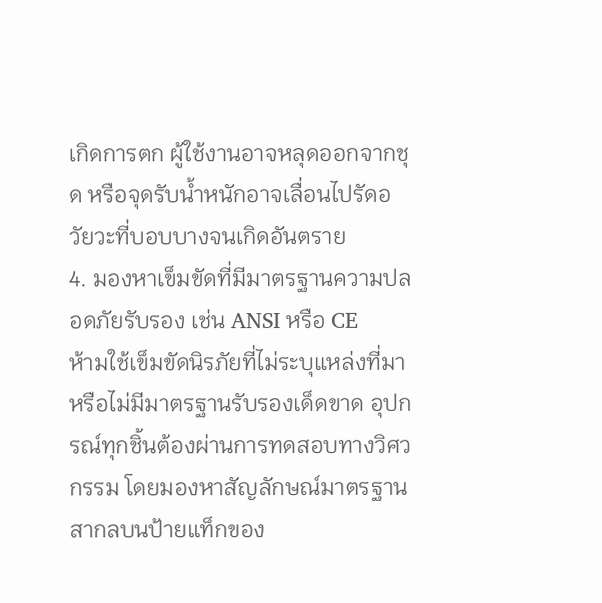เกิดการตก ผู้ใช้งานอาจหลุดออกจากชุด หรือจุดรับน้ำหนักอาจเลื่อนไปรัดอวัยวะที่บอบบางจนเกิดอันตราย
4. มองหาเข็มขัดที่มีมาตรฐานความปลอดภัยรับรอง เช่น ANSI หรือ CE
ห้ามใช้เข็มขัดนิรภัยที่ไม่ระบุแหล่งที่มาหรือไม่มีมาตรฐานรับรองเด็ดขาด อุปกรณ์ทุกชิ้นต้องผ่านการทดสอบทางวิศวกรรม โดยมองหาสัญลักษณ์มาตรฐานสากลบนป้ายแท็กของ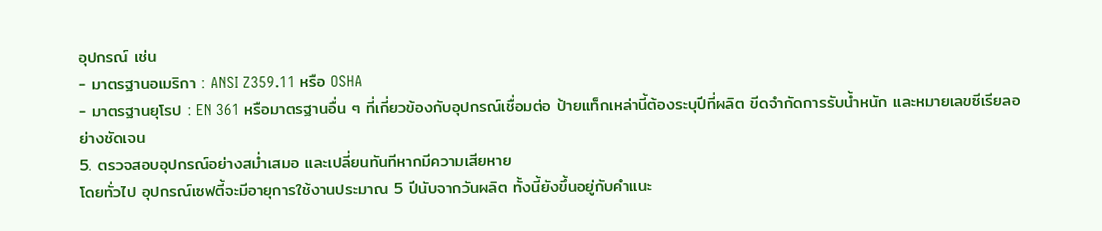อุปกรณ์ เช่น
- มาตรฐานอเมริกา : ANSI Z359.11 หรือ OSHA
- มาตรฐานยุโรป : EN 361 หรือมาตรฐานอื่น ๆ ที่เกี่ยวข้องกับอุปกรณ์เชื่อมต่อ ป้ายแท็กเหล่านี้ต้องระบุปีที่ผลิต ขีดจำกัดการรับน้ำหนัก และหมายเลขซีเรียลอย่างชัดเจน
5. ตรวจสอบอุปกรณ์อย่างสม่ำเสมอ และเปลี่ยนทันทีหากมีความเสียหาย
โดยทั่วไป อุปกรณ์เซฟตี้จะมีอายุการใช้งานประมาณ 5 ปีนับจากวันผลิต ทั้งนี้ยังขึ้นอยู่กับคำแนะ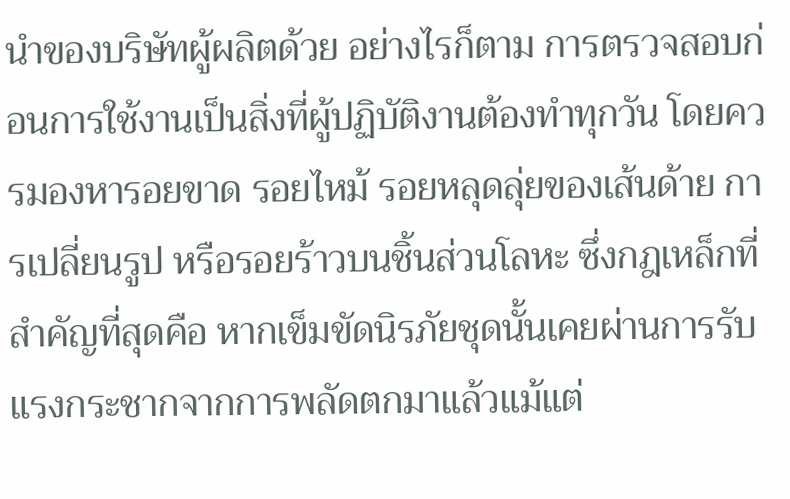นำของบริษัทผู้ผลิตด้วย อย่างไรก็ตาม การตรวจสอบก่อนการใช้งานเป็นสิ่งที่ผู้ปฏิบัติงานต้องทำทุกวัน โดยควรมองหารอยขาด รอยไหม้ รอยหลุดลุ่ยของเส้นด้าย การเปลี่ยนรูป หรือรอยร้าวบนชิ้นส่วนโลหะ ซึ่งกฎเหล็กที่สำคัญที่สุดคือ หากเข็มขัดนิรภัยชุดนั้นเคยผ่านการรับแรงกระชากจากการพลัดตกมาแล้วแม้แต่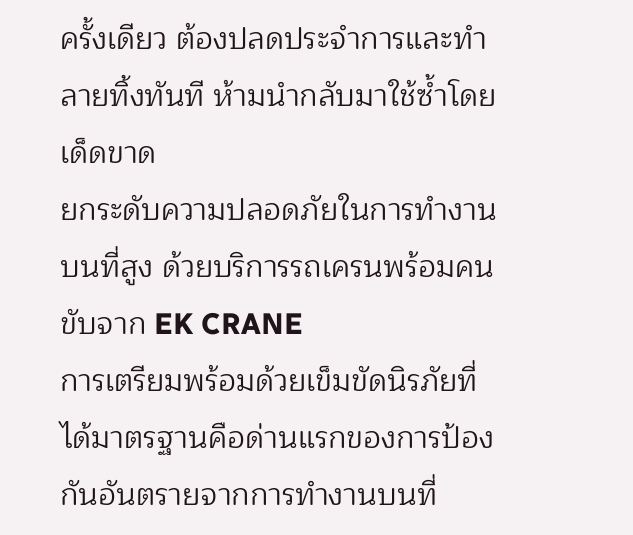ครั้งเดียว ต้องปลดประจำการและทำลายทิ้งทันที ห้ามนำกลับมาใช้ซ้ำโดยเด็ดขาด
ยกระดับความปลอดภัยในการทำงานบนที่สูง ด้วยบริการรถเครนพร้อมคนขับจาก EK CRANE
การเตรียมพร้อมด้วยเข็มขัดนิรภัยที่ได้มาตรฐานคือด่านแรกของการป้องกันอันตรายจากการทำงานบนที่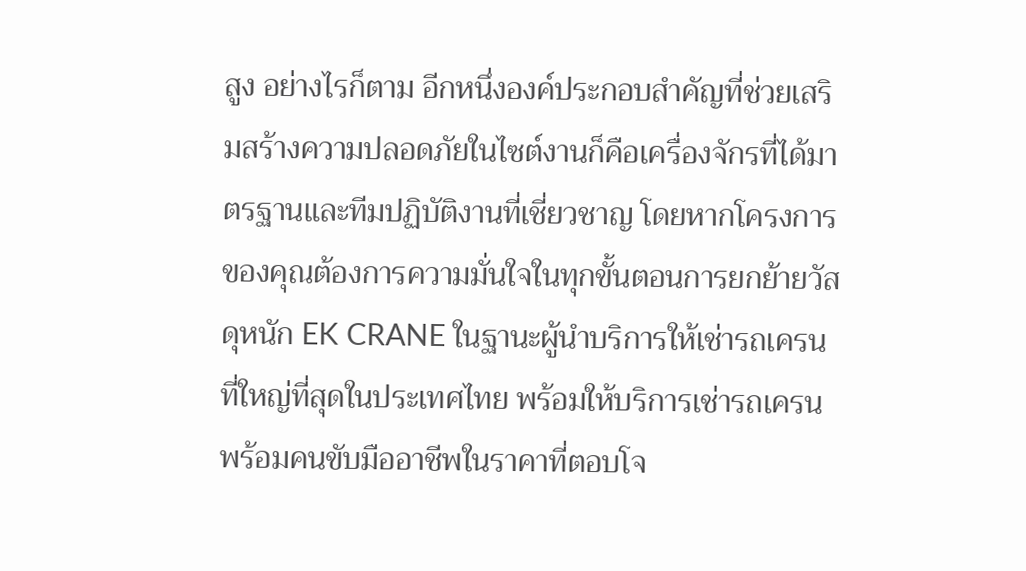สูง อย่างไรก็ตาม อีกหนึ่งองค์ประกอบสำคัญที่ช่วยเสริมสร้างความปลอดภัยในไซต์งานก็คือเครื่องจักรที่ได้มาตรฐานและทีมปฏิบัติงานที่เชี่ยวชาญ โดยหากโครงการของคุณต้องการความมั่นใจในทุกขั้นตอนการยกย้ายวัสดุหนัก EK CRANE ในฐานะผู้นำบริการให้เช่ารถเครนที่ใหญ่ที่สุดในประเทศไทย พร้อมให้บริการเช่ารถเครนพร้อมคนขับมืออาชีพในราคาที่ตอบโจ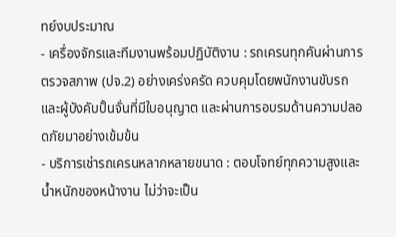ทย์งบประมาณ
- เครื่องจักรและทีมงานพร้อมปฏิบัติงาน : รถเครนทุกคันผ่านการตรวจสภาพ (ปจ.2) อย่างเคร่งครัด ควบคุมโดยพนักงานขับรถและผู้บังคับปั้นจั่นที่มีใบอนุญาต และผ่านการอบรมด้านความปลอดภัยมาอย่างเข้มข้น
- บริการเช่ารถเครนหลากหลายขนาด : ตอบโจทย์ทุกความสูงและน้ำหนักของหน้างาน ไม่ว่าจะเป็น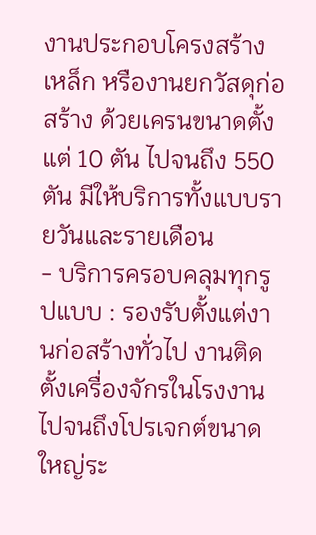งานประกอบโครงสร้างเหล็ก หรืองานยกวัสดุก่อสร้าง ด้วยเครนขนาดตั้งแต่ 10 ตัน ไปจนถึง 550 ตัน มีให้บริการทั้งแบบรายวันและรายเดือน
- บริการครอบคลุมทุกรูปแบบ : รองรับตั้งแต่งานก่อสร้างทั่วไป งานติดตั้งเครื่องจักรในโรงงาน ไปจนถึงโปรเจกต์ขนาดใหญ่ระ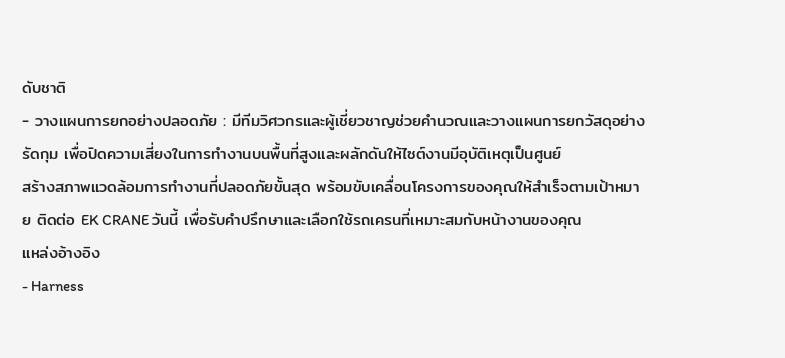ดับชาติ
- วางแผนการยกอย่างปลอดภัย : มีทีมวิศวกรและผู้เชี่ยวชาญช่วยคำนวณและวางแผนการยกวัสดุอย่างรัดกุม เพื่อปิดความเสี่ยงในการทำงานบนพื้นที่สูงและผลักดันให้ไซต์งานมีอุบัติเหตุเป็นศูนย์
สร้างสภาพแวดล้อมการทำงานที่ปลอดภัยขั้นสุด พร้อมขับเคลื่อนโครงการของคุณให้สำเร็จตามเป้าหมาย ติดต่อ EK CRANE วันนี้ เพื่อรับคำปรึกษาและเลือกใช้รถเครนที่เหมาะสมกับหน้างานของคุณ
แหล่งอ้างอิง
- Harness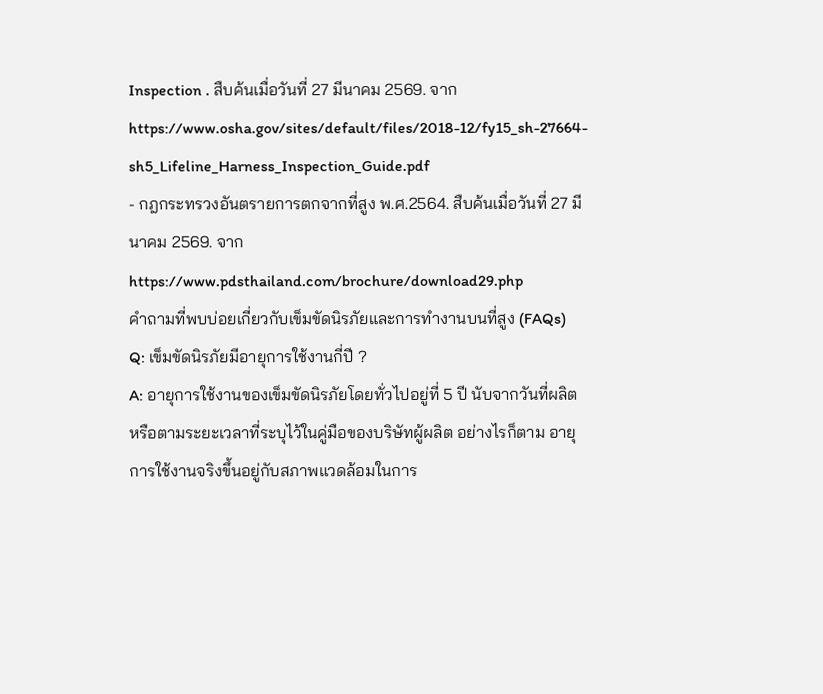Inspection . สืบค้นเมื่อวันที่ 27 มีนาคม 2569. จาก https://www.osha.gov/sites/default/files/2018-12/fy15_sh-27664-sh5_Lifeline_Harness_Inspection_Guide.pdf
- กฎกระทรวงอันตรายการตกจากที่สูง พ.ศ.2564. สืบค้นเมื่อวันที่ 27 มีนาคม 2569. จาก https://www.pdsthailand.com/brochure/download29.php
คำถามที่พบบ่อยเกี่ยวกับเข็มขัดนิรภัยและการทำงานบนที่สูง (FAQs)
Q: เข็มขัดนิรภัยมีอายุการใช้งานกี่ปี ?
A: อายุการใช้งานของเข็มขัดนิรภัยโดยทั่วไปอยู่ที่ 5 ปี นับจากวันที่ผลิต หรือตามระยะเวลาที่ระบุไว้ในคู่มือของบริษัทผู้ผลิต อย่างไรก็ตาม อายุการใช้งานจริงขึ้นอยู่กับสภาพแวดล้อมในการ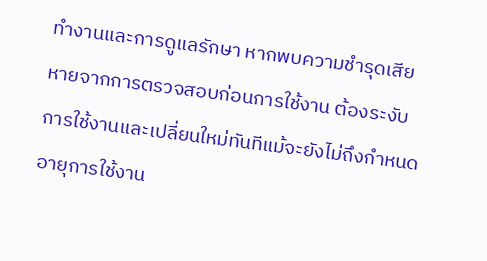ทำงานและการดูแลรักษา หากพบความชำรุดเสียหายจากการตรวจสอบก่อนการใช้งาน ต้องระงับการใช้งานและเปลี่ยนใหม่ทันทีแม้จะยังไม่ถึงกำหนดอายุการใช้งาน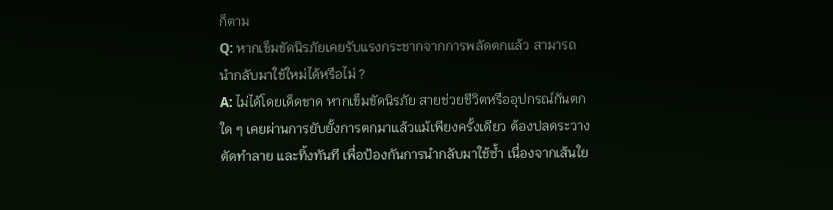ก็ตาม
Q: หากเข็มขัดนิรภัยเคยรับแรงกระชากจากการพลัดตกแล้ว สามารถนำกลับมาใช้ใหม่ได้หรือไม่ ?
A: ไม่ได้โดยเด็ดขาด หากเข็มขัดนิรภัย สายช่วยชีวิตหรืออุปกรณ์กันตกใด ๆ เคยผ่านการยับยั้งการตกมาแล้วแม้เพียงครั้งเดียว ต้องปลดระวาง ตัดทำลาย และทิ้งทันที เพื่อป้องกันการนำกลับมาใช้ซ้ำ เนื่องจากเส้นใย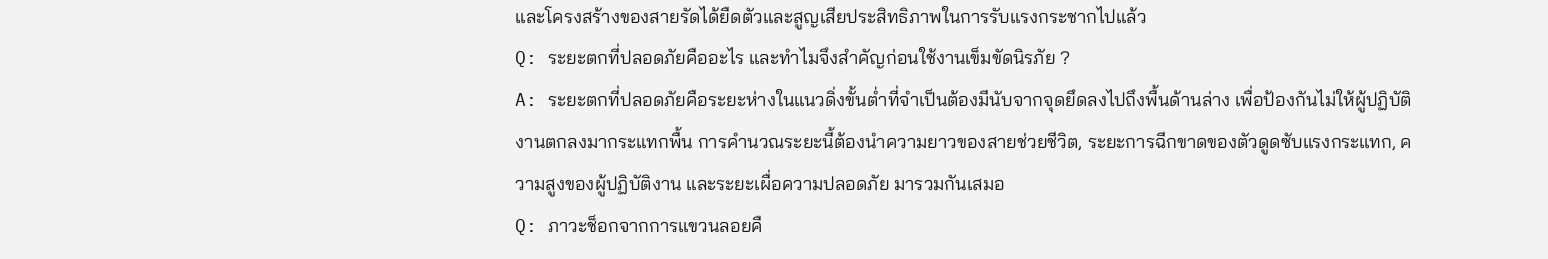และโครงสร้างของสายรัดได้ยืดตัวและสูญเสียประสิทธิภาพในการรับแรงกระชากไปแล้ว
Q: ระยะตกที่ปลอดภัยคืออะไร และทำไมจึงสำคัญก่อนใช้งานเข็มขัดนิรภัย ?
A: ระยะตกที่ปลอดภัยคือระยะห่างในแนวดิ่งขั้นต่ำที่จำเป็นต้องมีนับจากจุดยึดลงไปถึงพื้นด้านล่าง เพื่อป้องกันไม่ให้ผู้ปฏิบัติงานตกลงมากระแทกพื้น การคำนวณระยะนี้ต้องนำความยาวของสายช่วยชีวิต, ระยะการฉีกขาดของตัวดูดซับแรงกระแทก, ความสูงของผู้ปฏิบัติงาน และระยะเผื่อความปลอดภัย มารวมกันเสมอ
Q: ภาวะช็อกจากการแขวนลอยคื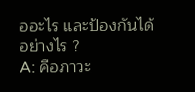ออะไร และป้องกันได้อย่างไร ?
A: คือภาวะ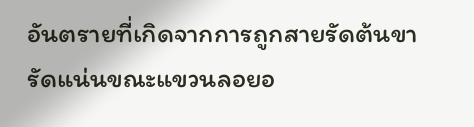อันตรายที่เกิดจากการถูกสายรัดต้นขารัดแน่นขณะแขวนลอยอ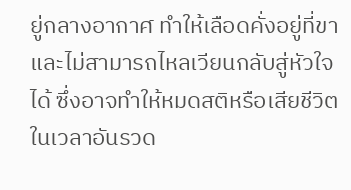ยู่กลางอากาศ ทำให้เลือดคั่งอยู่ที่ขาและไม่สามารถไหลเวียนกลับสู่หัวใจได้ ซึ่งอาจทำให้หมดสติหรือเสียชีวิตในเวลาอันรวด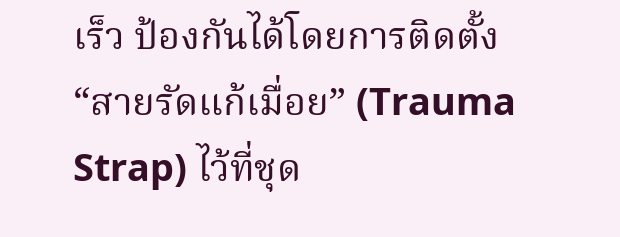เร็ว ป้องกันได้โดยการติดตั้ง “สายรัดแก้เมื่อย” (Trauma Strap) ไว้ที่ชุด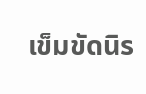เข็มขัดนิร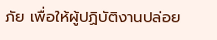ภัย เพื่อให้ผู้ปฏิบัติงานปล่อย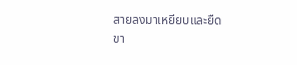สายลงมาเหยียบและยืดขา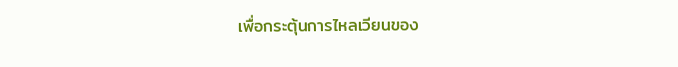เพื่อกระตุ้นการไหลเวียนของ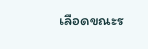เลือดขณะร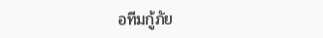อทีมกู้ภัย